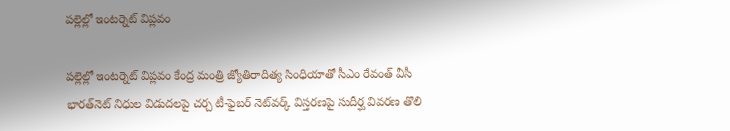పల్లెల్లో ఇంటర్నెట్ విప్లవం

పల్లెల్లో ఇంటర్నెట్ విప్లవం కేంద్ర మంత్రి జ్యోతిరాదిత్య సింధియాతో సీఎం రేవంత్ వీసీ భారత్‌నెట్ నిధుల విడుదలపై చ‌ర్చ‌ టీ-ఫైబర్ నెట్‌వర్క్ విస్తరణపై సుదీర్ఘ వివ‌ర‌ణ‌ తొలి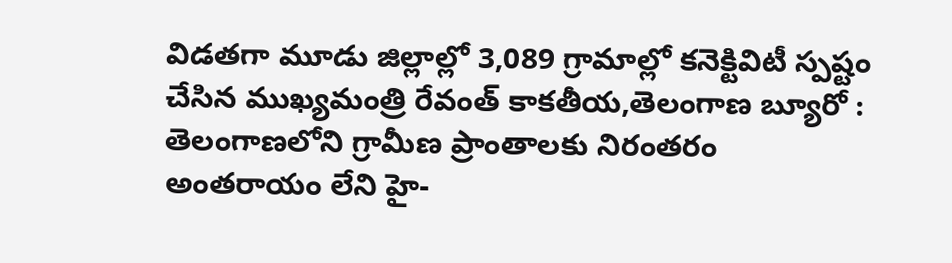విడతగా మూడు జిల్లాల్లో 3,089 గ్రామాల్లో కనెక్టివిటీ స్ప‌ష్టం చేసిన ముఖ్య‌మంత్రి రేవంత్‌ కాక‌తీయ‌,తెలంగాణ బ్యూరో : తెలంగాణలోని గ్రామీణ ప్రాంతాలకు నిరంతరం అంతరాయం లేని హై-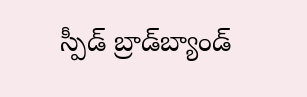స్పీడ్ బ్రాడ్‌బ్యాండ్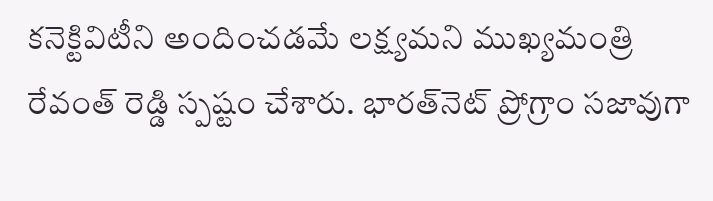కనెక్టివిటీని అందించడమే లక్ష్యమ‌ని ముఖ్య‌మంత్రి రేవంత్ రెడ్డి స్ప‌ష్టం చేశారు. భారత్‌నెట్ ప్రోగ్రాం సజావుగా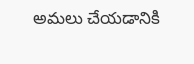అమలు చేయడానికి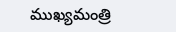ముఖ్యమంత్రి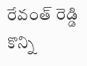రేవంత్ రెడ్డి కొన్ని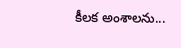కీలక అంశాలను...